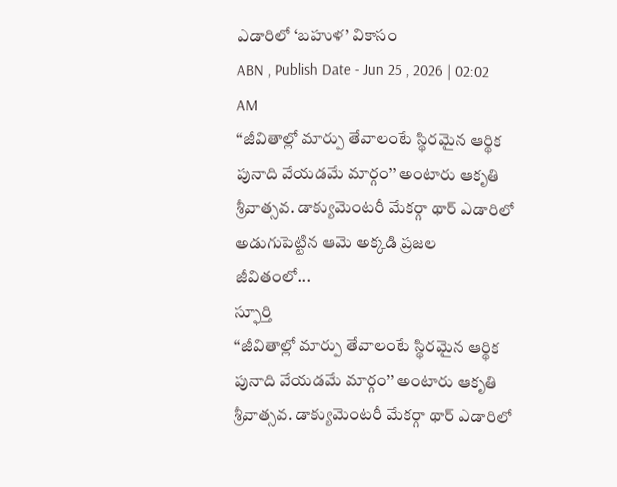ఎడారిలో ‘బహుళ’ వికాసం
ABN , Publish Date - Jun 25 , 2026 | 02:02 AM
‘‘జీవితాల్లో మార్పు తేవాలంటే స్థిరమైన ఆర్థిక పునాది వేయడమే మార్గం’’ అంటారు ఆకృతి శ్రీవాత్సవ. డాక్యుమెంటరీ మేకర్గా థార్ ఎడారిలో అడుగుపెట్టిన ఆమె అక్కడి ప్రజల జీవితంలో...
స్ఫూర్తి
‘‘జీవితాల్లో మార్పు తేవాలంటే స్థిరమైన ఆర్థిక పునాది వేయడమే మార్గం’’ అంటారు ఆకృతి శ్రీవాత్సవ. డాక్యుమెంటరీ మేకర్గా థార్ ఎడారిలో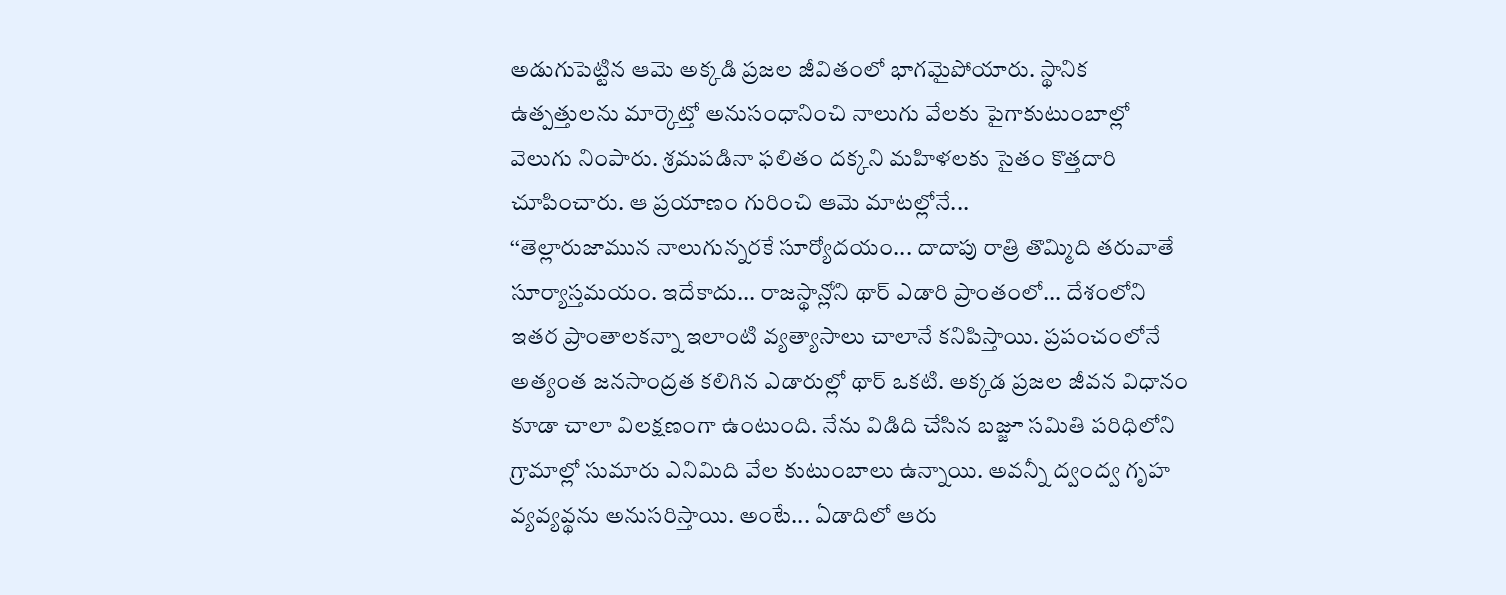అడుగుపెట్టిన ఆమె అక్కడి ప్రజల జీవితంలో భాగమైపోయారు. స్థానిక ఉత్పత్తులను మార్కెట్తో అనుసంధానించి నాలుగు వేలకు పైగాకుటుంబాల్లో వెలుగు నింపారు. శ్రమపడినా ఫలితం దక్కని మహిళలకు సైతం కొత్తదారి చూపించారు. ఆ ప్రయాణం గురించి ఆమె మాటల్లోనే...
‘‘తెల్లారుజామున నాలుగున్నరకే సూర్యోదయం... దాదాపు రాత్రి తొమ్మిది తరువాతే సూర్యాస్తమయం. ఇదేకాదు... రాజస్థాన్లోని థార్ ఎడారి ప్రాంతంలో... దేశంలోని ఇతర ప్రాంతాలకన్నా ఇలాంటి వ్యత్యాసాలు చాలానే కనిపిస్తాయి. ప్రపంచంలోనే అత్యంత జనసాంద్రత కలిగిన ఎడారుల్లో థార్ ఒకటి. అక్కడ ప్రజల జీవన విధానం కూడా చాలా విలక్షణంగా ఉంటుంది. నేను విడిది చేసిన బజ్జూ సమితి పరిధిలోని గ్రామాల్లో సుమారు ఎనిమిది వేల కుటుంబాలు ఉన్నాయి. అవన్నీ ద్వంద్వ గృహ వ్యవ్యవ్థను అనుసరిస్తాయి. అంటే... ఏడాదిలో ఆరు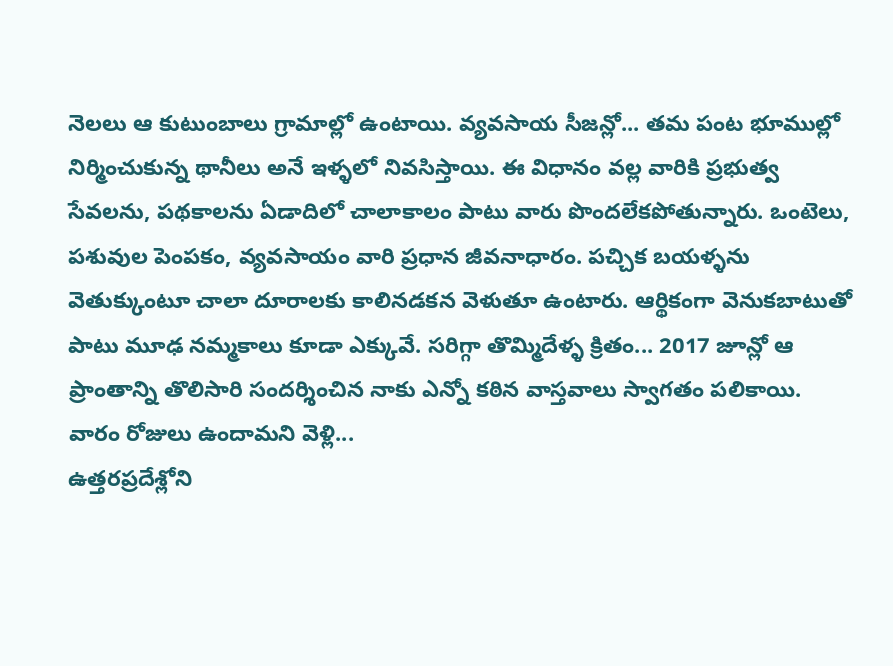నెలలు ఆ కుటుంబాలు గ్రామాల్లో ఉంటాయి. వ్యవసాయ సీజన్లో... తమ పంట భూముల్లో నిర్మించుకున్న థానీలు అనే ఇళ్ళలో నివసిస్తాయి. ఈ విధానం వల్ల వారికి ప్రభుత్వ సేవలను, పథకాలను ఏడాదిలో చాలాకాలం పాటు వారు పొందలేకపోతున్నారు. ఒంటెలు, పశువుల పెంపకం, వ్యవసాయం వారి ప్రధాన జీవనాధారం. పచ్చిక బయళ్ళను వెతుక్కుంటూ చాలా దూరాలకు కాలినడకన వెళుతూ ఉంటారు. ఆర్థికంగా వెనుకబాటుతో పాటు మూఢ నమ్మకాలు కూడా ఎక్కువే. సరిగ్గా తొమ్మిదేళ్ళ క్రితం... 2017 జూన్లో ఆ ప్రాంతాన్ని తొలిసారి సందర్శించిన నాకు ఎన్నో కఠిన వాస్తవాలు స్వాగతం పలికాయి.
వారం రోజులు ఉందామని వెళ్లి...
ఉత్తరప్రదేశ్లోని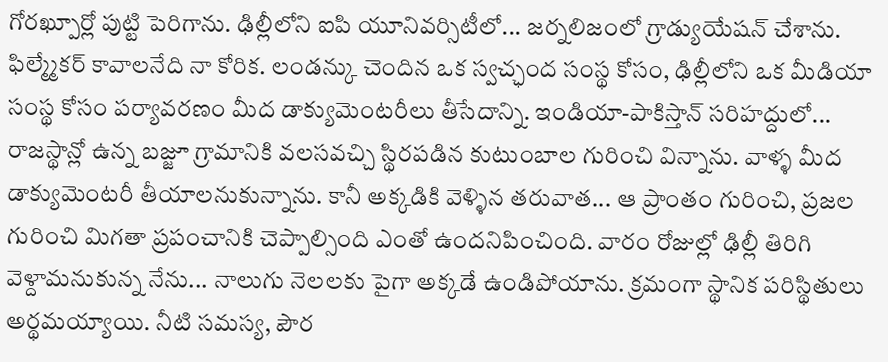గోరఖ్పూర్లో పుట్టి పెరిగాను. ఢిల్లీలోని ఐపి యూనివర్సిటీలో... జర్నలిజంలో గ్రాడ్యుయేషన్ చేశాను. ఫిల్మ్మేకర్ కావాలనేది నా కోరిక. లండన్కు చెందిన ఒక స్వచ్ఛంద సంస్థ కోసం, ఢిల్లీలోని ఒక మీడియా సంస్థ కోసం పర్యావరణం మీద డాక్యుమెంటరీలు తీసేదాన్ని. ఇండియా-పాకిస్తాన్ సరిహద్దులో... రాజస్థాన్లో ఉన్న బజ్జూ గ్రామానికి వలసవచ్చి స్థిరపడిన కుటుంబాల గురించి విన్నాను. వాళ్ళ మీద డాక్యుమెంటరీ తీయాలనుకున్నాను. కానీ అక్కడికి వెళ్ళిన తరువాత... ఆ ప్రాంతం గురించి, ప్రజల గురించి మిగతా ప్రపంచానికి చెప్పాల్సింది ఎంతో ఉందనిపించింది. వారం రోజుల్లో ఢిల్లీ తిరిగి వెళ్దామనుకున్న నేను... నాలుగు నెలలకు పైగా అక్కడే ఉండిపోయాను. క్రమంగా స్థానిక పరిస్థితులు అర్థమయ్యాయి. నీటి సమస్య, పౌర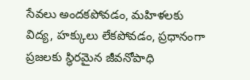సేవలు అందకపోవడం, మహిళలకు విద్య, హక్కులు లేకపోవడం, ప్రధానంగా ప్రజలకు స్థిరమైన జీవనోపాధి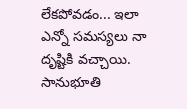లేకపోవడం... ఇలా ఎన్నో సమస్యలు నా దృష్టికి వచ్చాయి. సానుభూతి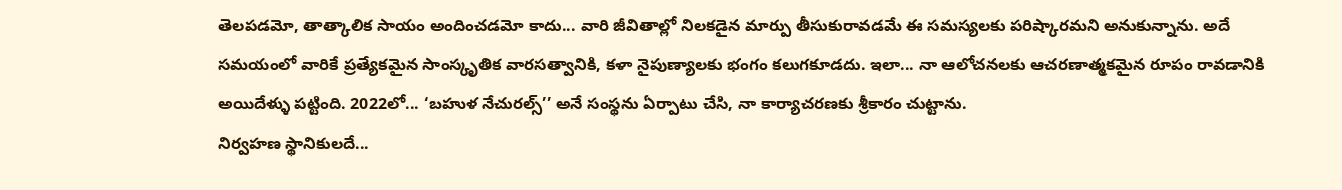తెలపడమో, తాత్కాలిక సాయం అందించడమో కాదు... వారి జీవితాల్లో నిలకడైన మార్పు తీసుకురావడమే ఈ సమస్యలకు పరిష్కారమని అనుకున్నాను. అదే సమయంలో వారికే ప్రత్యేకమైన సాంస్కృతిక వారసత్వానికి, కళా నైపుణ్యాలకు భంగం కలుగకూడదు. ఇలా... నా ఆలోచనలకు ఆచరణాత్మకమైన రూపం రావడానికి అయిదేళ్ళు పట్టింది. 2022లో... ‘బహుళ నేచురల్స్’’ అనే సంస్థను ఏర్పాటు చేసి, నా కార్యాచరణకు శ్రీకారం చుట్టాను.
నిర్వహణ స్థానికులదే...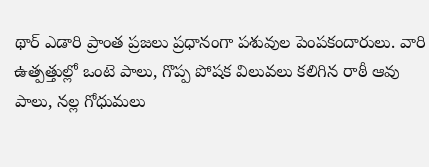థార్ ఎడారి ప్రాంత ప్రజలు ప్రధానంగా పశువుల పెంపకందారులు. వారి ఉత్పత్తుల్లో ఒంటె పాలు, గొప్ప పోషక విలువలు కలిగిన రాఠీ ఆవు పాలు, నల్ల గోధుమలు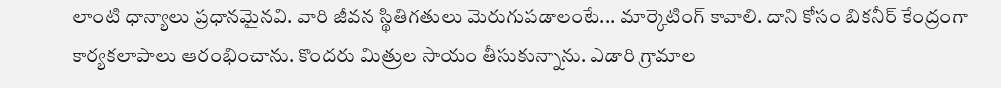లాంటి ధాన్యాలు ప్రధానమైనవి. వారి జీవన స్థితిగతులు మెరుగుపడాలంటే... మార్కెటింగ్ కావాలి. దాని కోసం బికనీర్ కేంద్రంగా కార్యకలాపాలు ఆరంభించాను. కొందరు మిత్రుల సాయం తీసుకున్నాను. ఎడారి గ్రామాల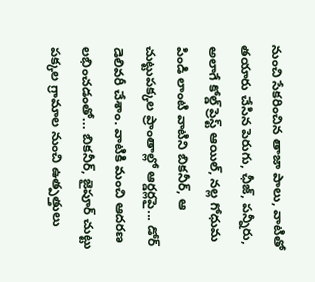నుంచి సేకరించిన తాజా పాలు, వాటితో తయారు చేసిన పెరుగు, ఛీజ్, పన్నీరు, అలాగే కోల్డ్ ప్రెస్ట్ ఆయిల్, నల్ల గోధుమ పిండి లాంటి వాటిని బికనీర్, ఆ చుట్టుపక్కల ప్రాంతాల్లో ఆర్డర్లపై... డోర్ డెలివరీ చేశాం. వాటికి మంచి ఆదరణ లభించడంతో... బికనీర్, జైపూర్ చుట్టు పక్కల గ్రామాల నుంచి ఉత్పత్తులు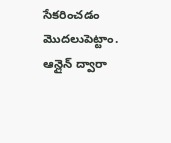సేకరించడం మొదలుపెట్టాం. ఆన్లైన్ ద్వారా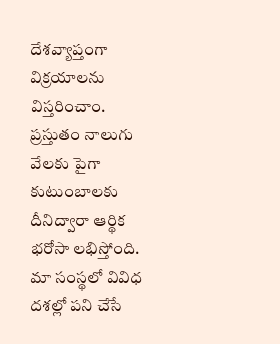దేశవ్యాప్తంగా విక్రయాలను విస్తరించాం. ప్రస్తుతం నాలుగు వేలకు పైగా కుటుంబాలకు దీనిద్వారా ఆర్థిక భరోసా లభిస్తోంది. మా సంస్థలో వివిధ దశల్లో పని చేసే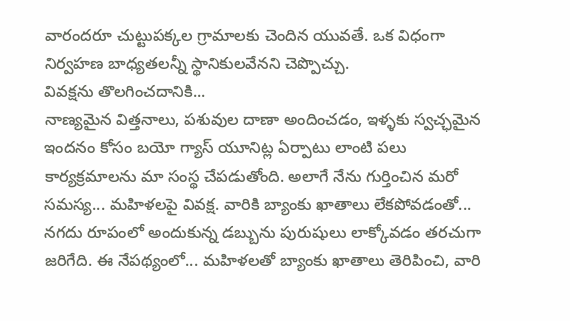వారందరూ చుట్టుపక్కల గ్రామాలకు చెందిన యువతే. ఒక విధంగా నిర్వహణ బాధ్యతలన్నీ స్థానికులవేనని చెప్పొచ్చు.
వివక్షను తొలగించదానికి...
నాణ్యమైన విత్తనాలు, పశువుల దాణా అందించడం, ఇళ్ళకు స్వచ్ఛమైన ఇందనం కోసం బయో గ్యాస్ యూనిట్ల ఏర్పాటు లాంటి పలు కార్యక్రమాలను మా సంస్థ చేపడుతోంది. అలాగే నేను గుర్తించిన మరో సమస్య... మహిళలపై వివక్ష. వారికి బ్యాంకు ఖాతాలు లేకపోవడంతో... నగదు రూపంలో అందుకున్న డబ్బును పురుషులు లాక్కోవడం తరచుగా జరిగేది. ఈ నేపథ్యంలో... మహిళలతో బ్యాంకు ఖాతాలు తెరిపించి, వారి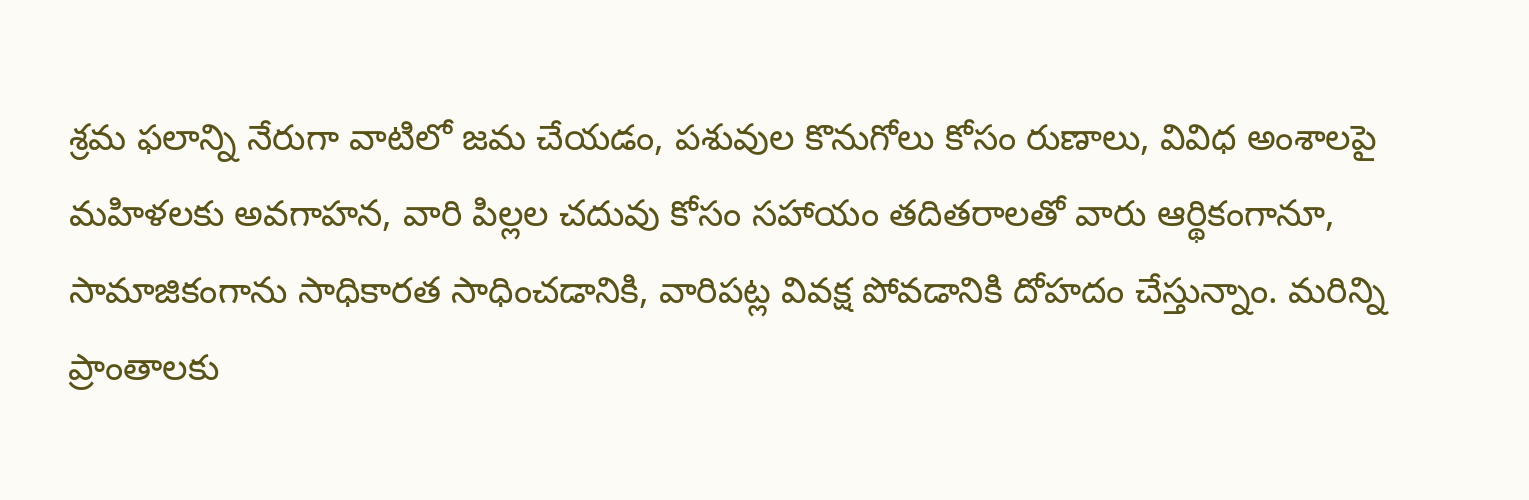శ్రమ ఫలాన్ని నేరుగా వాటిలో జమ చేయడం, పశువుల కొనుగోలు కోసం రుణాలు, వివిధ అంశాలపై మహిళలకు అవగాహన, వారి పిల్లల చదువు కోసం సహాయం తదితరాలతో వారు ఆర్థికంగానూ, సామాజికంగాను సాధికారత సాధించడానికి, వారిపట్ల వివక్ష పోవడానికి దోహదం చేస్తున్నాం. మరిన్ని ప్రాంతాలకు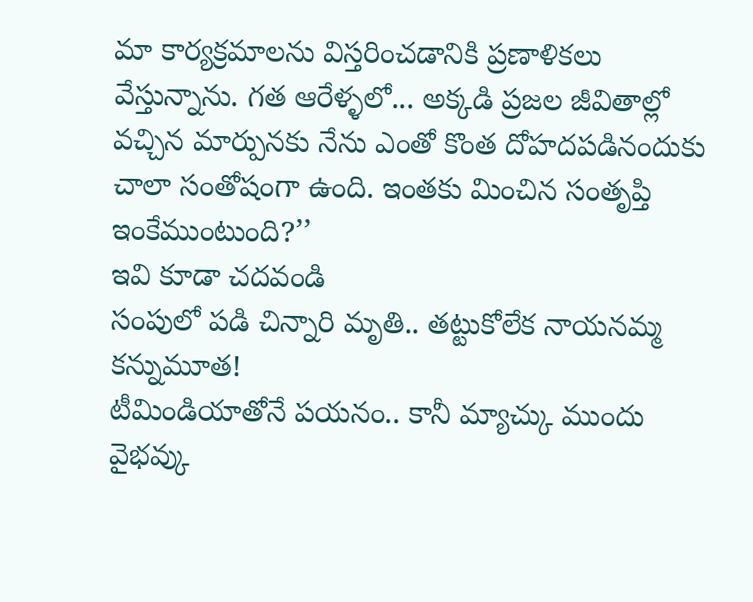మా కార్యక్రమాలను విస్తరించడానికి ప్రణాళికలు వేస్తున్నాను. గత ఆరేళ్ళలో... అక్కడి ప్రజల జీవితాల్లో వచ్చిన మార్పునకు నేను ఎంతో కొంత దోహదపడినందుకు చాలా సంతోషంగా ఉంది. ఇంతకు మించిన సంతృప్తి ఇంకేముంటుంది?’’
ఇవి కూడా చదవండి
సంపులో పడి చిన్నారి మృతి.. తట్టుకోలేక నాయనమ్మ కన్నుమూత!
టీమిండియాతోనే పయనం.. కానీ మ్యాచ్కు ముందు వైభవ్కు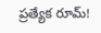ప్రత్యేక రూమ్!